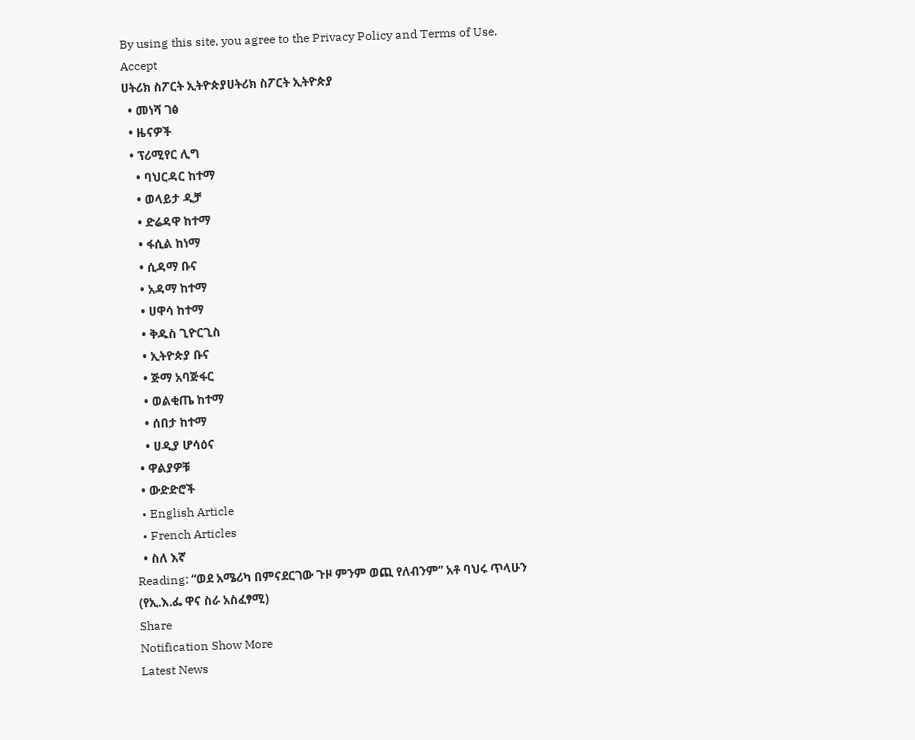By using this site, you agree to the Privacy Policy and Terms of Use.
Accept
ሀትሪክ ስፖርት ኢትዮጵያሀትሪክ ስፖርት ኢትዮጵያ
  • መነሻ ገፅ
  • ዜናዎች
  • ፕሪሚየር ሊግ
    • ባህርዳር ከተማ
    • ወላይታ ዲቻ
    • ድሬዳዋ ከተማ
    • ፋሲል ከነማ
    • ሲዳማ ቡና
    • አዳማ ከተማ
    • ሀዋሳ ከተማ
    • ቅዱስ ጊዮርጊስ
    • ኢትዮጵያ ቡና
    • ጅማ አባጅፋር
    • ወልቂጤ ከተማ
    • ሰበታ ከተማ
    • ሀዲያ ሆሳዕና
  • ዋልያዎቹ
  • ውድድሮች
  • English Article
  • French Articles
  • ስለ እኛ
Reading: “ወደ አሜሪካ በምናደርገው ጉዞ ምንም ወጪ የለብንም” አቶ ባህሩ ጥላሁን (የኢ.እ.ፌ ዋና ስራ አስፈፃሚ)
Share
Notification Show More
Latest News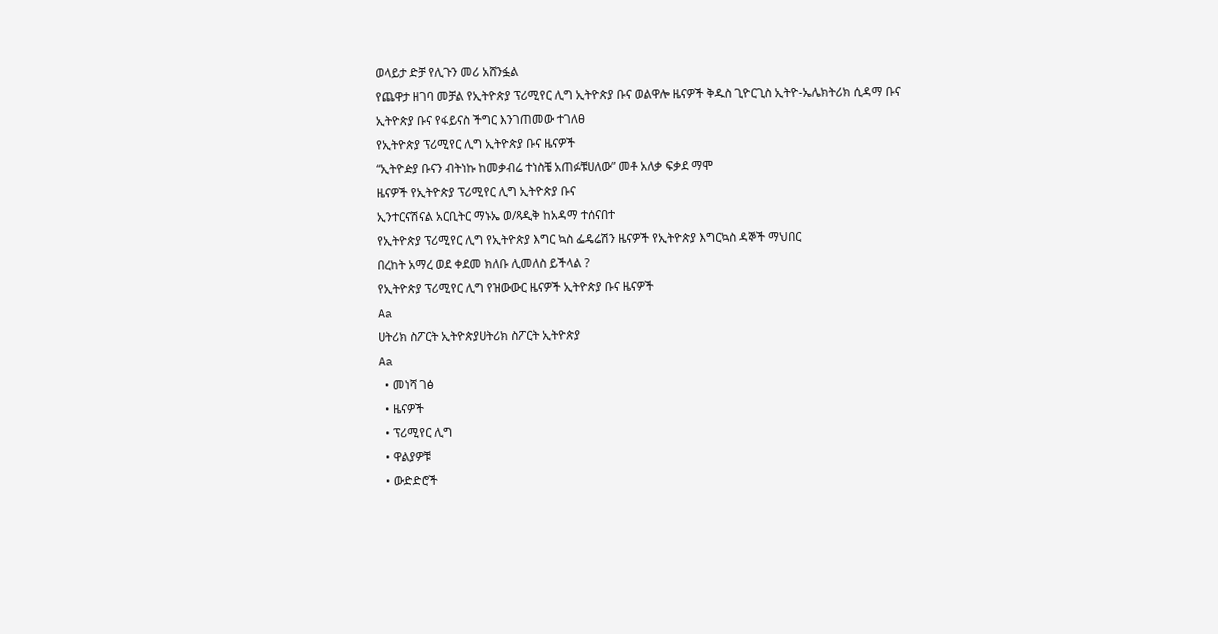ወላይታ ድቻ የሊጉን መሪ አሸንፏል
የጨዋታ ዘገባ መቻል የኢትዮጵያ ፕሪሚየር ሊግ ኢትዮጵያ ቡና ወልዋሎ ዜናዎች ቅዱስ ጊዮርጊስ ኢትዮ-ኤሌክትሪክ ሲዳማ ቡና
ኢትዮጵያ ቡና የፋይናስ ችግር እንገጠመው ተገለፀ
የኢትዮጵያ ፕሪሚየር ሊግ ኢትዮጵያ ቡና ዜናዎች
“ኢትዮዽያ ቡናን ብትነኩ ከመቃብሬ ተነስቼ አጠፉቹሀለው” መቶ አለቃ ፍቃደ ማሞ
ዜናዎች የኢትዮጵያ ፕሪሚየር ሊግ ኢትዮጵያ ቡና
ኢንተርናሽናል አርቢትር ማኑኤ ወ/ጻዲቅ ከአዳማ ተሰናበተ
የኢትዮጵያ ፕሪሚየር ሊግ የኢትዮጵያ እግር ኳስ ፌዴሬሽን ዜናዎች የኢትዮጵያ እግርኳስ ዳኞች ማህበር
በረከት አማረ ወደ ቀደመ ክለቡ ሊመለስ ይችላል ?
የኢትዮጵያ ፕሪሚየር ሊግ የዝውውር ዜናዎች ኢትዮጵያ ቡና ዜናዎች
Aa
ሀትሪክ ስፖርት ኢትዮጵያሀትሪክ ስፖርት ኢትዮጵያ
Aa
  • መነሻ ገፅ
  • ዜናዎች
  • ፕሪሚየር ሊግ
  • ዋልያዎቹ
  • ውድድሮች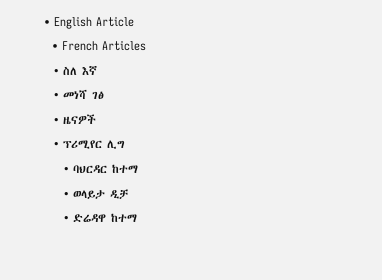• English Article
  • French Articles
  • ስለ እኛ
  • መነሻ ገፅ
  • ዜናዎች
  • ፕሪሚየር ሊግ
    • ባህርዳር ከተማ
    • ወላይታ ዲቻ
    • ድሬዳዋ ከተማ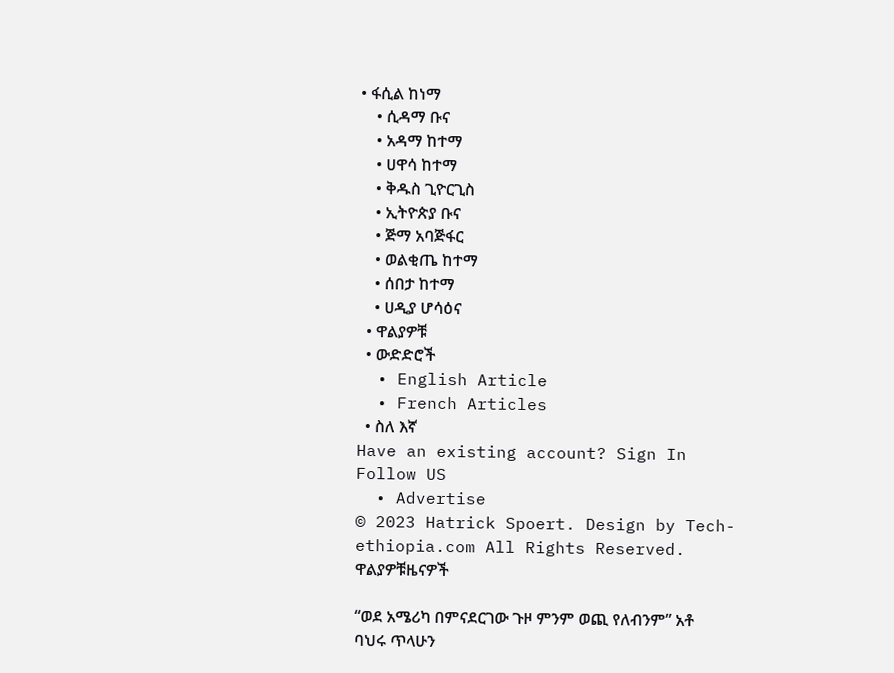• ፋሲል ከነማ
    • ሲዳማ ቡና
    • አዳማ ከተማ
    • ሀዋሳ ከተማ
    • ቅዱስ ጊዮርጊስ
    • ኢትዮጵያ ቡና
    • ጅማ አባጅፋር
    • ወልቂጤ ከተማ
    • ሰበታ ከተማ
    • ሀዲያ ሆሳዕና
  • ዋልያዎቹ
  • ውድድሮች
  • English Article
  • French Articles
  • ስለ እኛ
Have an existing account? Sign In
Follow US
  • Advertise
© 2023 Hatrick Spoert. Design by Tech-ethiopia.com All Rights Reserved.
ዋልያዎቹዜናዎች

“ወደ አሜሪካ በምናደርገው ጉዞ ምንም ወጪ የለብንም” አቶ ባህሩ ጥላሁን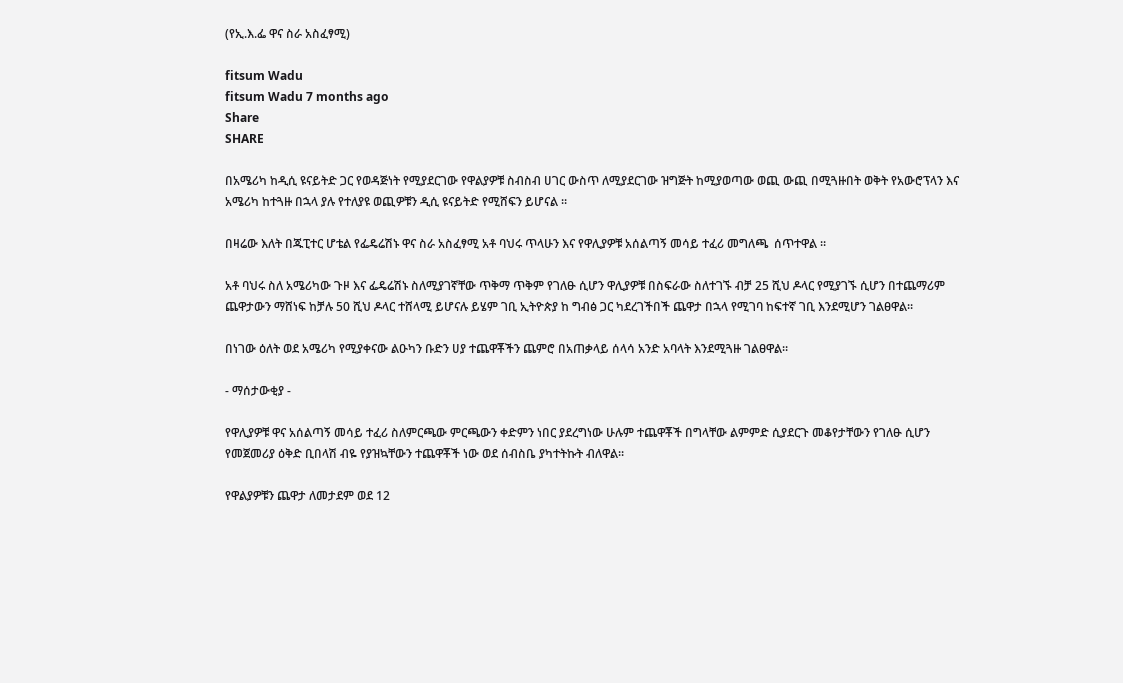(የኢ.እ.ፌ ዋና ስራ አስፈፃሚ)

fitsum Wadu
fitsum Wadu 7 months ago
Share
SHARE

በአሜሪካ ከዲሲ ዩናይትድ ጋር የወዳጅነት የሚያደርገው የዋልያዎቹ ስብስብ ሀገር ውስጥ ለሚያደርገው ዝግጅት ከሚያወጣው ወጪ ውጪ በሚጓዙበት ወቅት የአውሮፕላን እና አሜሪካ ከተጓዙ በኋላ ያሉ የተለያዩ ወጪዎቹን ዲሲ ዩናይትድ የሚሸፍን ይሆናል ።

በዛሬው እለት በጁፒተር ሆቴል የፌዴሬሽኑ ዋና ስራ አስፈፃሚ አቶ ባህሩ ጥላሁን እና የዋሊያዎቹ አሰልጣኝ መሳይ ተፈሪ መግለጫ  ሰጥተዋል ።

አቶ ባህሩ ስለ አሜሪካው ጉዞ እና ፌዴሬሽኑ ስለሚያገኛቸው ጥቅማ ጥቅም የገለፁ ሲሆን ዋሊያዎቹ በስፍራው ስለተገኙ ብቻ 25 ሺህ ዶላር የሚያገኙ ሲሆን በተጨማሪም ጨዋታውን ማሸነፍ ከቻሉ 50 ሺህ ዶላር ተሸላሚ ይሆናሉ ይሄም ገቢ ኢትዮጵያ ከ ግብፅ ጋር ካደረገችበች ጨዋታ በኋላ የሚገባ ከፍተኛ ገቢ እንደሚሆን ገልፀዋል።

በነገው ዕለት ወደ አሜሪካ የሚያቀናው ልዑካን ቡድን ሀያ ተጨዋቾችን ጨምሮ በአጠቃላይ ሰላሳ አንድ አባላት እንደሚጓዙ ገልፀዋል።

- ማሰታውቂያ -

የዋሊያዎቹ ዋና አሰልጣኝ መሳይ ተፈሪ ስለምርጫው ምርጫውን ቀድምን ነበር ያደረግነው ሁሉም ተጨዋቾች በግላቸው ልምምድ ሲያደርጉ መቆየታቸውን የገለፁ ሲሆን የመጀመሪያ ዕቅድ ቢበላሽ ብዬ የያዝኳቸውን ተጨዋቾች ነው ወደ ሰብስቤ ያካተትኩት ብለዋል።

የዋልያዎቹን ጨዋታ ለመታደም ወደ 12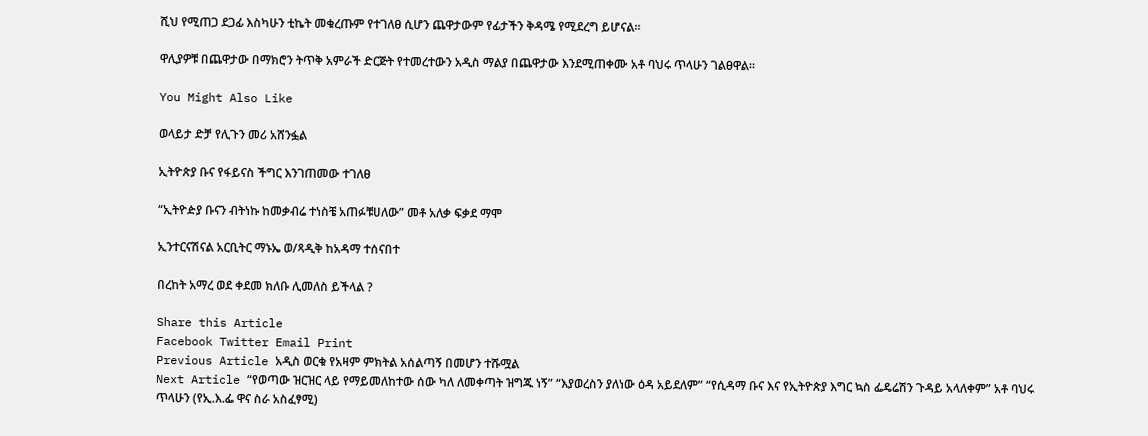ሺህ የሚጠጋ ደጋፊ እስካሁን ቲኬት መቁረጡም የተገለፀ ሲሆን ጨዋታውም የፊታችን ቅዳሜ የሚደረግ ይሆናል።

ዋሊያዎቹ በጨዋታው በማክሮን ትጥቅ አምራች ድርጅት የተመረተውን አዲስ ማልያ በጨዋታው እንደሚጠቀሙ አቶ ባህሩ ጥላሁን ገልፀዋል።

You Might Also Like

ወላይታ ድቻ የሊጉን መሪ አሸንፏል

ኢትዮጵያ ቡና የፋይናስ ችግር እንገጠመው ተገለፀ

“ኢትዮዽያ ቡናን ብትነኩ ከመቃብሬ ተነስቼ አጠፉቹሀለው” መቶ አለቃ ፍቃደ ማሞ

ኢንተርናሽናል አርቢትር ማኑኤ ወ/ጻዲቅ ከአዳማ ተሰናበተ

በረከት አማረ ወደ ቀደመ ክለቡ ሊመለስ ይችላል ?

Share this Article
Facebook Twitter Email Print
Previous Article አዲስ ወርቁ የአዛም ምክትል አሰልጣኝ በመሆን ተሹሟል
Next Article “የወጣው ዝርዝር ላይ የማይመለከተው ሰው ካለ ለመቀጣት ዝግጁ ነኝ” “እያወረስን ያለነው ዕዳ አይደለም” “የሲዳማ ቡና እና የኢትዮጵያ እግር ኳስ ፌዴሬሽን ጉዳይ አላለቀም” አቶ ባህሩ ጥላሁን (የኢ.እ.ፌ ዋና ስራ አስፈፃሚ)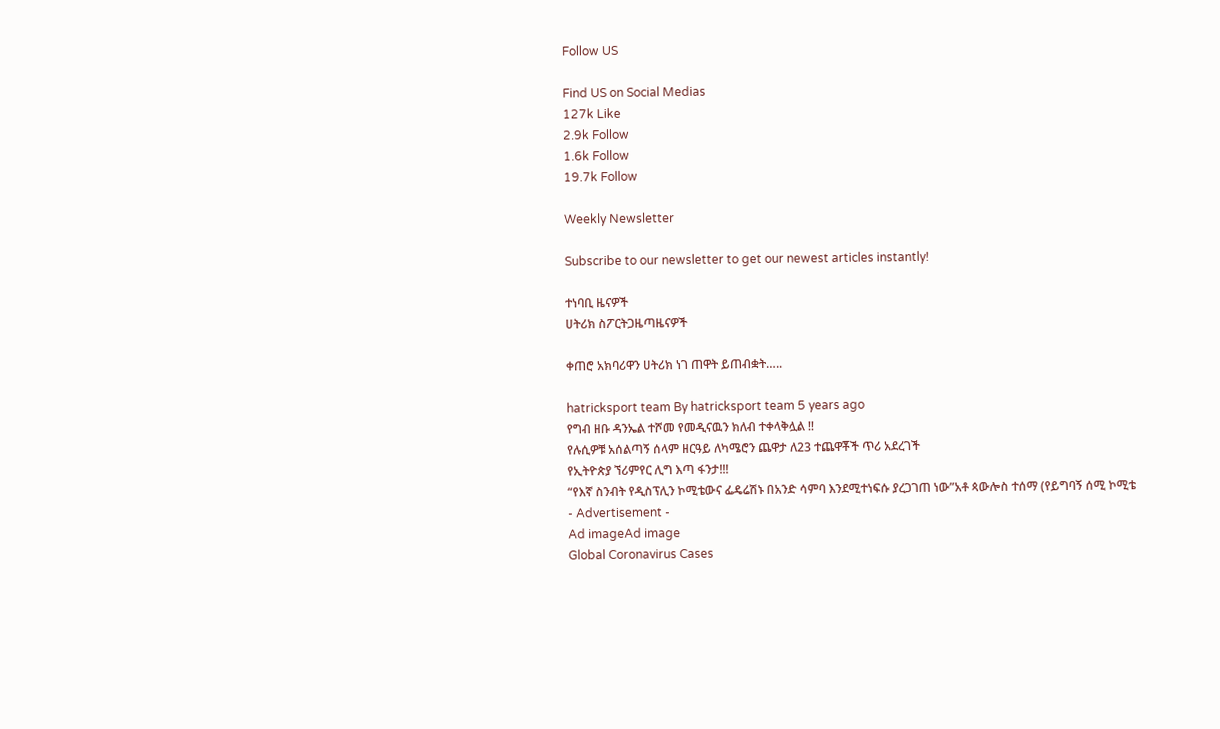Follow US

Find US on Social Medias
127k Like
2.9k Follow
1.6k Follow
19.7k Follow

Weekly Newsletter

Subscribe to our newsletter to get our newest articles instantly!

ተነባቢ ዜናዎች
ሀትሪክ ስፖርትጋዜጣዜናዎች

ቀጠሮ አክባሪዋን ሀትሪክ ነገ ጠዋት ይጠብቋት…..

hatricksport team By hatricksport team 5 years ago
የግብ ዘቡ ዳንኤል ተሾመ የመዲናዉን ክለብ ተቀላቅሏል !!
የሉሲዎቹ አሰልጣኝ ሰላም ዘርዓይ ለካሜሮን ጨዋታ ለ23 ተጨዋቾች ጥሪ አደረገች
የኢትዮጵያ ኘሪምየር ሊግ እጣ ፋንታ!!!
“የእኛ ስንብት የዲስፕሊን ኮሚቴውና ፌዴሬሽኑ በአንድ ሳምባ እንደሚተነፍሱ ያረጋገጠ ነው”አቶ ጳውሎስ ተሰማ (የይግባኝ ሰሚ ኮሚቴ
- Advertisement -
Ad imageAd image
Global Coronavirus Cases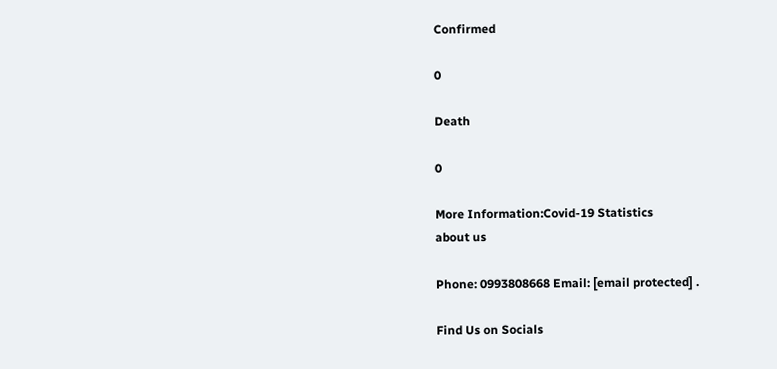Confirmed

0

Death

0

More Information:Covid-19 Statistics
about us

Phone: 0993808668 Email: [email protected] .

Find Us on Socials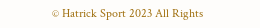© Hatrick Sport 2023 All Rights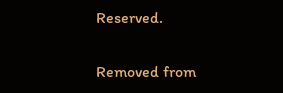Reserved.

Removed from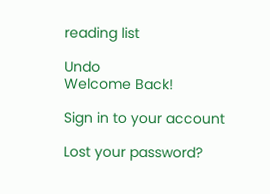reading list

Undo
Welcome Back!

Sign in to your account

Lost your password?